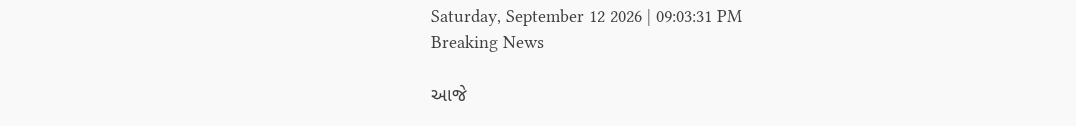Saturday, September 12 2026 | 09:03:31 PM
Breaking News

આજે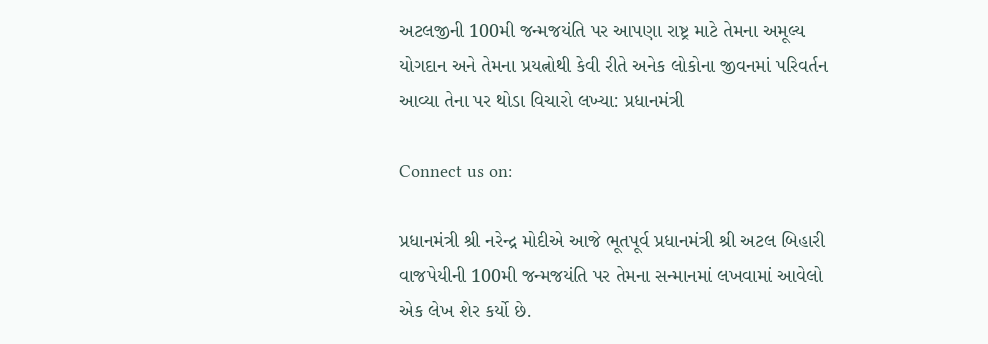અટલજીની 100મી જન્મજયંતિ પર આપણા રાષ્ટ્ર માટે તેમના અમૂલ્ય યોગદાન અને તેમના પ્રયત્નોથી કેવી રીતે અનેક લોકોના જીવનમાં પરિવર્તન આવ્યા તેના પર થોડા વિચારો લખ્યા: પ્રધાનમંત્રી

Connect us on:

પ્રધાનમંત્રી શ્રી નરેન્દ્ર મોદીએ આજે ભૂતપૂર્વ પ્રધાનમંત્રી શ્રી અટલ બિહારી વાજપેયીની 100મી જન્મજયંતિ પર તેમના સન્માનમાં લખવામાં આવેલો એક લેખ શેર કર્યો છે.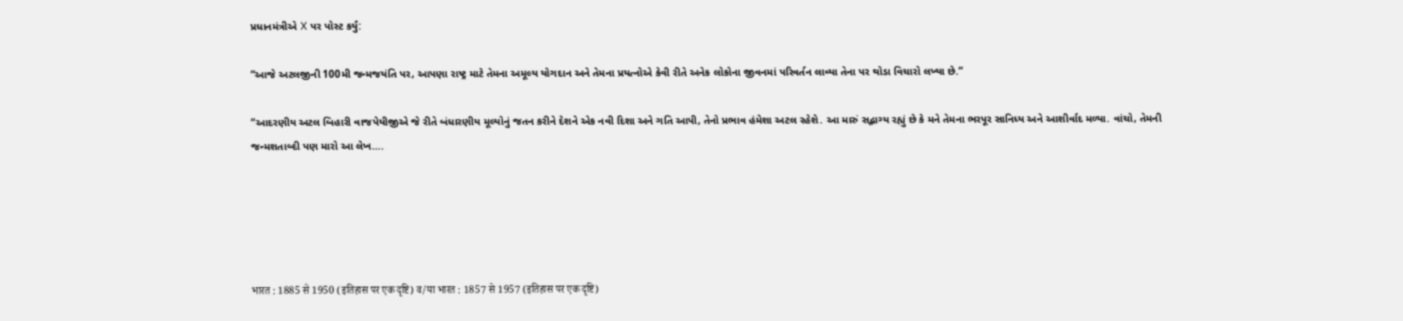પ્રધાનમંત્રીએ X પર પોસ્ટ કર્યું:

“આજે અટલજીની 100મી જન્મજયંતિ પર, આપણા રાષ્ટ્ર માટે તેમના અમૂલ્ય યોગદાન અને તેમના પ્રયત્નોએ કેવી રીતે અનેક લોકોના જીવનમાં પરિવર્તન લાવ્યા તેના પર થોડા વિચારો લખ્યા છે.”

“આદરણીય અટલ બિહારી વાજપેયીજીએ જે રીતે બંધારણીય મૂલ્યોનું જતન કરીને દેશને એક નવી દિશા અને ગતિ આપી, તેનો પ્રભાવ હંમેશા અટલ રહેશે. આ મારું સદ્ભાગ્ય રહ્યું છે કે મને તેમના ભરપૂર સાનિધ્ય અને આશીર્વાદ મળ્યા. વાંચો, તેમની જન્મશતાબ્દી પણ મારો આ લેખ….





भारत : 1885 से 1950 (इतिहास पर एक दृष्टि) व/या भारत : 1857 से 1957 (इतिहास पर एक दृष्टि)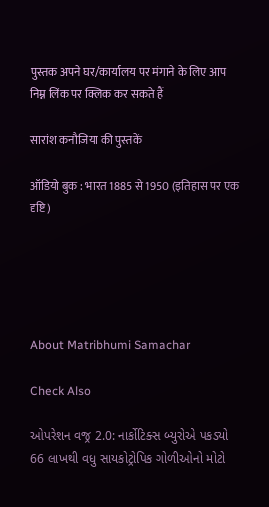पुस्तक अपने घर/कार्यालय पर मंगाने के लिए आप निम्न लिंक पर क्लिक कर सकते हैं

सारांश कनौजिया की पुस्तकें

ऑडियो बुक : भारत 1885 से 1950 (इतिहास पर एक दृष्टि)





About Matribhumi Samachar

Check Also

ઓપરેશન વજ્ર 2.0: નાર્કોટિક્સ બ્યુરોએ પકડ્યો 66 લાખથી વધુ સાયકોટ્રોપિક ગોળીઓનો મોટો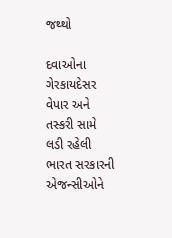જથ્થો

દવાઓના ગેરકાયદેસર વેપાર અને તસ્કરી સામે લડી રહેલી ભારત સરકારની એજન્સીઓને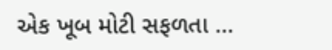એક ખૂબ મોટી સફળતા …